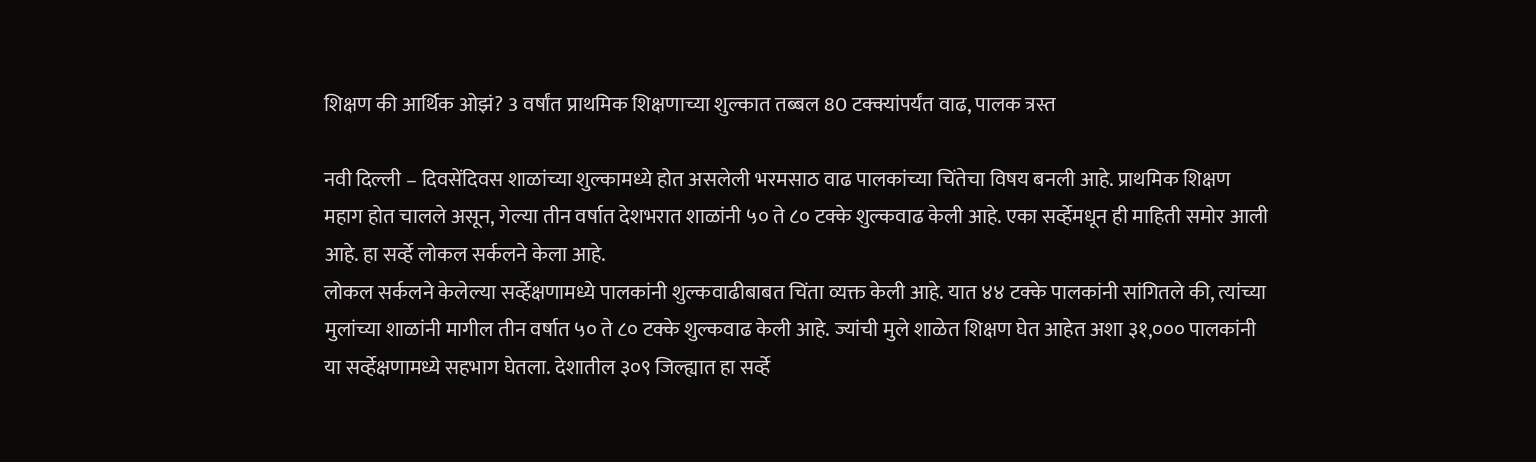शिक्षण की आर्थिक ओझं? 3 वर्षांत प्राथमिक शिक्षणाच्या शुल्कात तब्बल 80 टक्क्यांपर्यंत वाढ, पालक त्रस्त

नवी दिल्ली – दिवसेंदिवस शाळांच्या शुल्कामध्ये होत असलेली भरमसाठ वाढ पालकांच्या चिंतेचा विषय बनली आहे. प्राथमिक शिक्षण महाग होत चालले असून, गेल्या तीन वर्षात देशभरात शाळांनी ५० ते ८० टक्के शुल्कवाढ केली आहे. एका सर्व्हेमधून ही माहिती समोर आली आहे. हा सर्व्हे लोकल सर्कलने केला आहे.
लोकल सर्कलने केलेल्या सर्व्हेक्षणामध्ये पालकांनी शुल्कवाढीबाबत चिंता व्यक्त केली आहे. यात ४४ टक्के पालकांनी सांगितले की, त्यांच्या मुलांच्या शाळांनी मागील तीन वर्षात ५० ते ८० टक्के शुल्कवाढ केली आहे. ज्यांची मुले शाळेत शिक्षण घेत आहेत अशा ३१,००० पालकांनी या सर्व्हेक्षणामध्ये सहभाग घेतला. देशातील ३०९ जिल्ह्यात हा सर्व्हे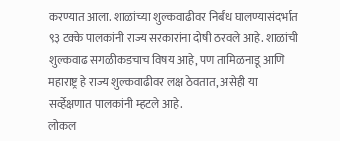करण्यात आला. शाळांच्या शुल्कवाढीवर निर्बंध घालण्यासंदर्भात ९३ टक्के पालकांनी राज्य सरकारांना दोषी ठरवले आहे. शाळांची शुल्कवाढ सगळीकडचाच विषय आहे, पण तामिळनाडू आणि महाराष्ट्र हे राज्य शुल्कवाढीवर लक्ष ठेवतात, असेही या सर्व्हेक्षणात पालकांनी म्हटले आहे.
लोकल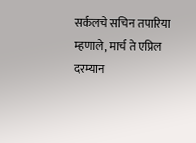सर्कलचे सचिन तपारिया म्हणाले, मार्च ते एप्रिल दरम्यान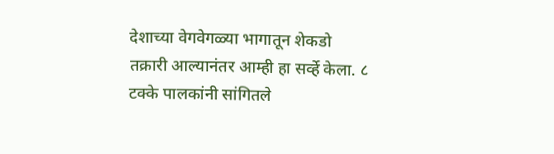देशाच्या वेगवेगळ्या भागातून शेकडो तक्रारी आल्यानंतर आम्ही हा सर्व्हे केला. ८ टक्के पालकांनी सांगितले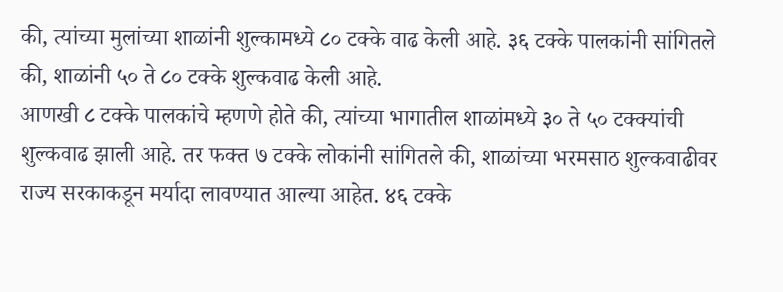की, त्यांच्या मुलांच्या शाळांनी शुल्कामध्ये ८० टक्के वाढ केली आहे. ३६ टक्के पालकांनी सांगितले की, शाळांनी ५० ते ८० टक्के शुल्कवाढ केली आहे.
आणखी ८ टक्के पालकांचे म्हणणे होते की, त्यांच्या भागातील शाळांमध्ये ३० ते ५० टक्क्यांची शुल्कवाढ झाली आहे. तर फक्त ७ टक्के लोकांनी सांगितले की, शाळांच्या भरमसाठ शुल्कवाढीवर राज्य सरकाकडून मर्यादा लावण्यात आल्या आहेत. ४६ टक्के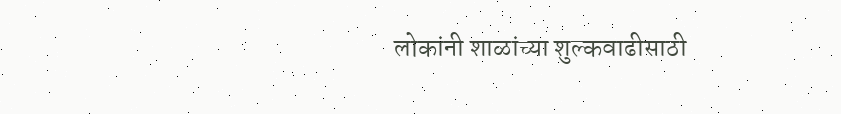लोकांनी शाळांच्या शुल्कवाढीसाठी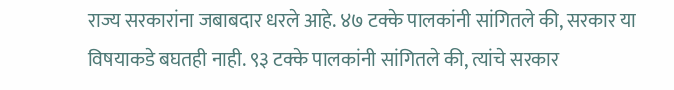राज्य सरकारांना जबाबदार धरले आहे. ४७ टक्के पालकांनी सांगितले की, सरकार या विषयाकडे बघतही नाही. ९३ टक्के पालकांनी सांगितले की, त्यांचे सरकार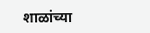शाळांच्या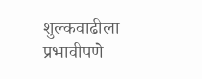शुल्कवाढीला प्रभावीपणे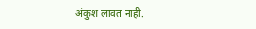अंकुश लावत नाही.